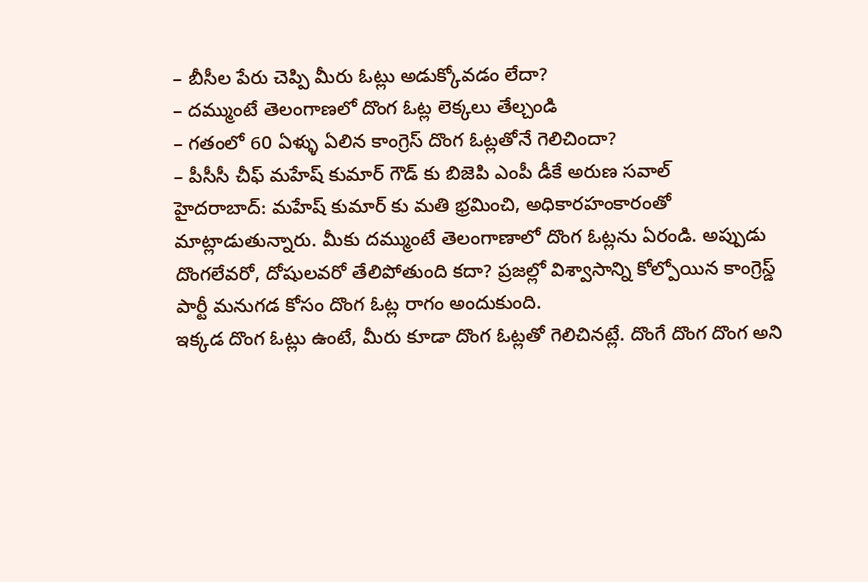– బీసీల పేరు చెప్పి మీరు ఓట్లు అడుక్కోవడం లేదా?
– దమ్ముంటే తెలంగాణలో దొంగ ఓట్ల లెక్కలు తేల్చండి
– గతంలో 60 ఏళ్ళు ఏలిన కాంగ్రెస్ దొంగ ఓట్లతోనే గెలిచిందా?
– పీసీసీ చీఫ్ మహేష్ కుమార్ గౌడ్ కు బిజెపి ఎంపీ డీకే అరుణ సవాల్
హైదరాబాద్: మహేష్ కుమార్ కు మతి భ్రమించి, అధికారహంకారంతో మాట్లాడుతున్నారు. మీకు దమ్ముంటే తెలంగాణాలో దొంగ ఓట్లను ఏరండి. అప్పుడు దొంగలేవరో, దోషులవరో తేలిపోతుంది కదా? ప్రజల్లో విశ్వాసాన్ని కోల్పోయిన కాంగ్రెస్డ్ పార్టీ మనుగడ కోసం దొంగ ఓట్ల రాగం అందుకుంది.
ఇక్కడ దొంగ ఓట్లు ఉంటే, మీరు కూడా దొంగ ఓట్లతో గెలిచినట్లే. దొంగే దొంగ దొంగ అని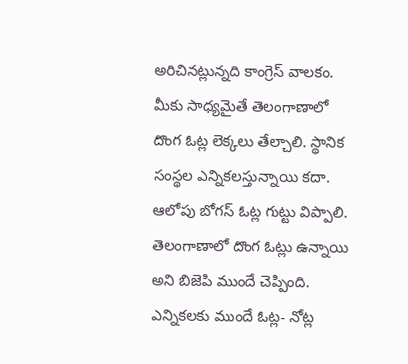అరిచినట్లున్నది కాంగ్రెస్ వాలకం. మీకు సాధ్యమైతే తెలంగాణాలో దొంగ ఓట్ల లెక్కలు తేల్చాలి. స్థానిక సంస్థల ఎన్నికలస్తున్నాయి కదా. ఆలోపు బోగస్ ఓట్ల గుట్టు విప్పాలి.
తెలంగాణాలో దొంగ ఓట్లు ఉన్నాయి అని బిజెపి ముందే చెప్పింది. ఎన్నికలకు ముందే ఓట్ల- నోట్ల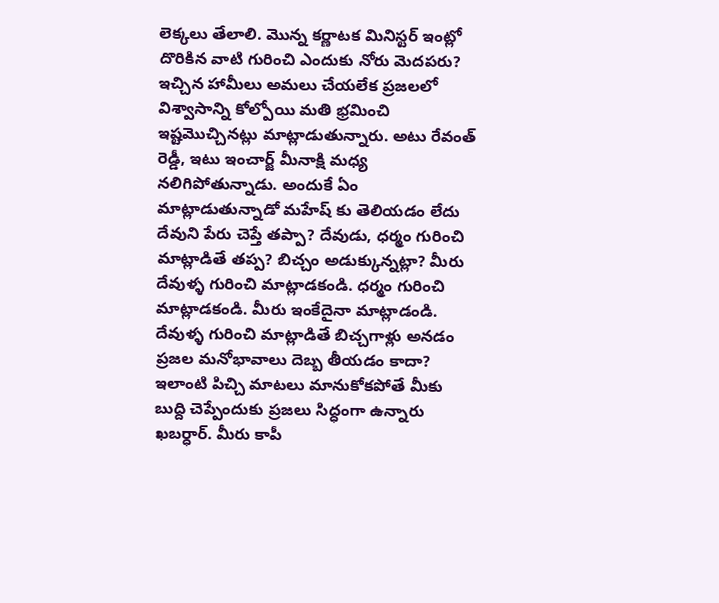లెక్కలు తేలాలి. మొన్న కర్ణాటక మినిస్టర్ ఇంట్లో దొరికిన వాటి గురించి ఎందుకు నోరు మెదపరు? ఇచ్చిన హామీలు అమలు చేయలేక ప్రజలలో విశ్వాసాన్ని కోల్పోయి మతి భ్రమించి ఇష్టమొచ్చినట్లు మాట్లాడుతున్నారు. అటు రేవంత్ రెడ్డీ, ఇటు ఇంచార్జ్ మీనాక్షి మధ్య నలిగిపోతున్నాడు. అందుకే ఏం మాట్లాడుతున్నాడో మహేష్ కు తెలియడం లేదు
దేవుని పేరు చెప్తే తప్పా? దేవుడు, ధర్మం గురించి మాట్లాడితే తప్ప? బిచ్చం అడుక్కున్నట్లా? మీరు దేవుళ్ళ గురించి మాట్లాడకండి. ధర్మం గురించి మాట్లాడకండి. మీరు ఇంకేదైనా మాట్లాడండి. దేవుళ్ళ గురించి మాట్లాడితే బిచ్చగాళ్లు అనడం ప్రజల మనోభావాలు దెబ్బ తీయడం కాదా?
ఇలాంటి పిచ్చి మాటలు మానుకోకపోతే మీకు బుద్ది చెప్పేందుకు ప్రజలు సిద్ధంగా ఉన్నారు ఖబర్ధార్. మీరు కాపీ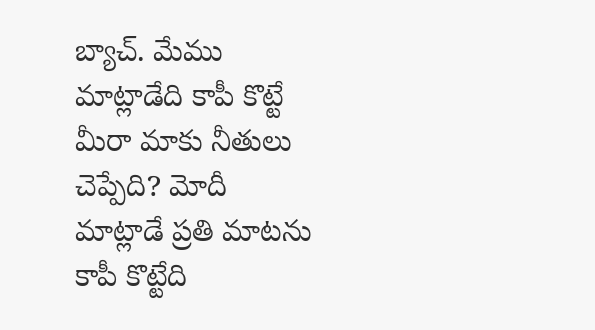బ్యాచ్. మేము మాట్లాడేది కాపీ కొట్టే మీరా మాకు నీతులు చెప్పేది? మోదీ మాట్లాడే ప్రతి మాటను కాపీ కొట్టేది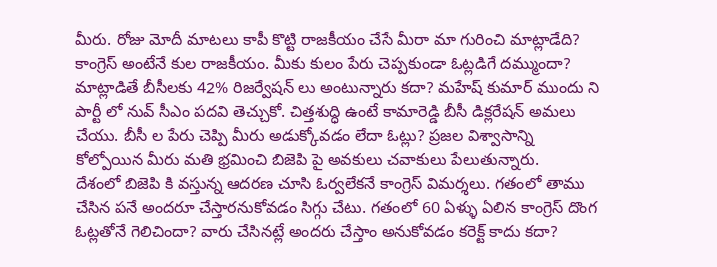మీరు. రోజు మోదీ మాటలు కాపీ కొట్టి రాజకీయం చేసే మీరా మా గురించి మాట్లాడేది?
కాంగ్రెస్ అంటేనే కుల రాజకీయం. మీకు కులం పేరు చెప్పకుండా ఓట్లడిగే దమ్ముందా? మాట్లాడితే బీసీలకు 42% రిజర్వేషన్ లు అంటున్నారు కదా? మహేష్ కుమార్ ముందు ని పార్టీ లో నువ్ సీఎం పదవి తెచ్చుకో. చిత్తశుద్ధి ఉంటే కామారెడ్డి బీసీ డిక్లరేషన్ అమలు చేయు. బీసీ ల పేరు చెప్పి మీరు అడుక్కోవడం లేదా ఓట్లు? ప్రజల విశ్వాసాన్ని కోల్పోయిన మీరు మతి భ్రమించి బిజెపి పై అవకులు చవాకులు పేలుతున్నారు.
దేశంలో బిజెపి కి వస్తున్న ఆదరణ చూసి ఓర్వలేకనే కాంగ్రెస్ విమర్శలు. గతంలో తాము చేసిన పనే అందరూ చేస్తారనుకోవడం సిగ్గు చేటు. గతంలో 60 ఏళ్ళు ఏలిన కాంగ్రెస్ దొంగ ఓట్లతోనే గెలిచిందా? వారు చేసినట్లే అందరు చేస్తాం అనుకోవడం కరెక్ట్ కాదు కదా?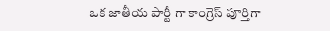ఒక జాతీయ పార్టీ గా కాంగ్రెస్ పూర్తిగా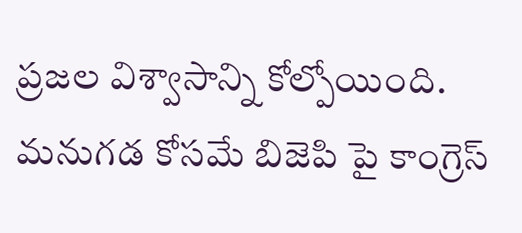ప్రజల విశ్వాసాన్ని కోల్పోయింది. మనుగడ కోసమే బిజెపి పై కాంగ్రెస్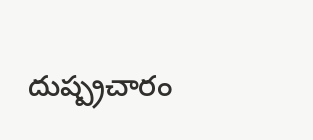దుష్ప్రచారం